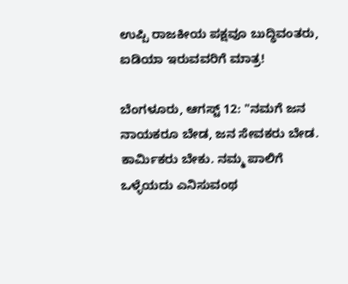ಉಪ್ಪಿ ರಾಜಕೀಯ ಪಕ್ಷವೂ ಬುದ್ಧಿವಂತರು, ಐಡಿಯಾ ಇರುವವರಿಗೆ ಮಾತ್ರ!

ಬೆಂಗಳೂರು, ಆಗಸ್ಟ್ 12: "ನಮಗೆ ಜನ ನಾಯಕರೂ ಬೇಡ, ಜನ ಸೇವಕರು ಬೇಡ. ಕಾರ್ಮಿಕರು ಬೇಕು. ನಮ್ಮ ಪಾಲಿಗೆ ಒಳ್ಳೆಯದು ಎನಿಸುವಂಥ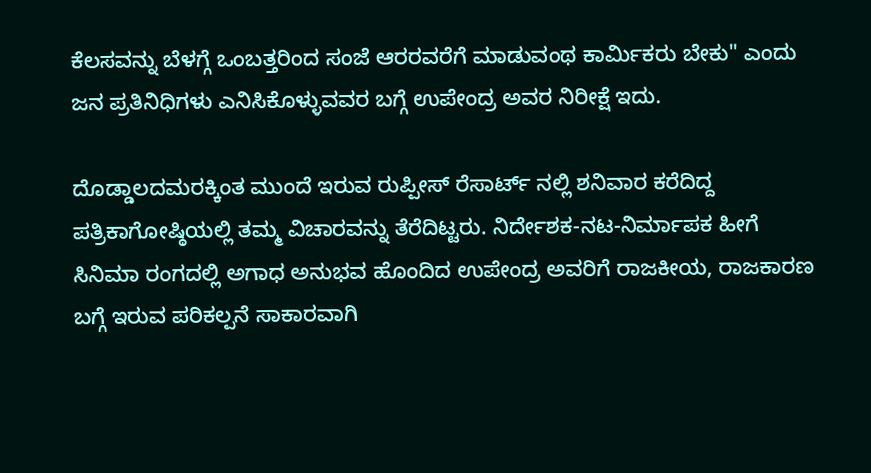ಕೆಲಸವನ್ನು ಬೆಳಗ್ಗೆ ಒಂಬತ್ತರಿಂದ ಸಂಜೆ ಆರರವರೆಗೆ ಮಾಡುವಂಥ ಕಾರ್ಮಿಕರು ಬೇಕು" ಎಂದು ಜನ ಪ್ರತಿನಿಧಿಗಳು ಎನಿಸಿಕೊಳ್ಳುವವರ ಬಗ್ಗೆ ಉಪೇಂದ್ರ ಅವರ ನಿರೀಕ್ಷೆ ಇದು.

ದೊಡ್ಡಾಲದಮರಕ್ಕಿಂತ ಮುಂದೆ ಇರುವ ರುಪ್ಪೀಸ್ ರೆಸಾರ್ಟ್ ನಲ್ಲಿ ಶನಿವಾರ ಕರೆದಿದ್ದ ಪತ್ರಿಕಾಗೋಷ್ಠಿಯಲ್ಲಿ ತಮ್ಮ ವಿಚಾರವನ್ನು ತೆರೆದಿಟ್ಟರು. ನಿರ್ದೇಶಕ-ನಟ-ನಿರ್ಮಾಪಕ ಹೀಗೆ ಸಿನಿಮಾ ರಂಗದಲ್ಲಿ ಅಗಾಧ ಅನುಭವ ಹೊಂದಿದ ಉಪೇಂದ್ರ ಅವರಿಗೆ ರಾಜಕೀಯ, ರಾಜಕಾರಣ ಬಗ್ಗೆ ಇರುವ ಪರಿಕಲ್ಪನೆ ಸಾಕಾರವಾಗಿ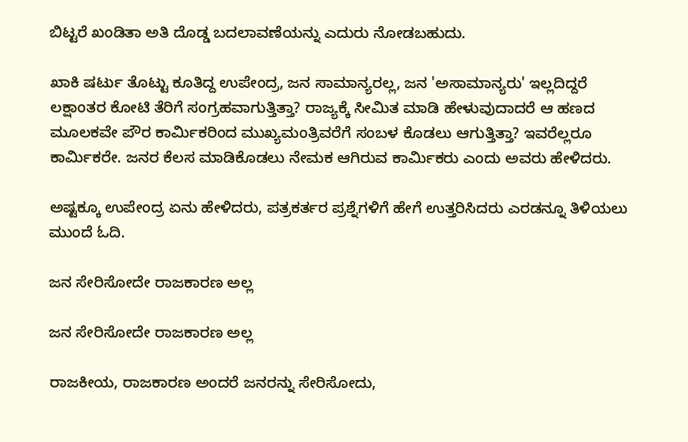ಬಿಟ್ಟರೆ ಖಂಡಿತಾ ಅತಿ ದೊಡ್ಡ ಬದಲಾವಣೆಯನ್ನು ಎದುರು ನೋಡಬಹುದು.

ಖಾಕಿ ಷರ್ಟು ತೊಟ್ಟು ಕೂತಿದ್ದ ಉಪೇಂದ್ರ, ಜನ ಸಾಮಾನ್ಯರಲ್ಲ, ಜನ 'ಅಸಾಮಾನ್ಯರು' ಇಲ್ಲದಿದ್ದರೆ ಲಕ್ಷಾಂತರ ಕೋಟಿ ತೆರಿಗೆ ಸಂಗ್ರಹವಾಗುತ್ತಿತ್ತಾ? ರಾಜ್ಯಕ್ಕೆ ಸೀಮಿತ ಮಾಡಿ ಹೇಳುವುದಾದರೆ ಆ ಹಣದ ಮೂಲಕವೇ ಪೌರ ಕಾರ್ಮಿಕರಿಂದ ಮುಖ್ಯಮಂತ್ರಿವರೆಗೆ ಸಂಬಳ ಕೊಡಲು ಆಗುತ್ತಿತ್ತಾ? ಇವರೆಲ್ಲರೂ ಕಾರ್ಮಿಕರೇ. ಜನರ ಕೆಲಸ ಮಾಡಿಕೊಡಲು ನೇಮಕ ಆಗಿರುವ ಕಾರ್ಮಿಕರು ಎಂದು ಅವರು ಹೇಳಿದರು.

ಅಷ್ಟಕ್ಕೂ ಉಪೇಂದ್ರ ಏನು ಹೇಳಿದರು, ಪತ್ರಕರ್ತರ ಪ್ರಶ್ನೆಗಳಿಗೆ ಹೇಗೆ ಉತ್ತರಿಸಿದರು ಎರಡನ್ನೂ ತಿಳಿಯಲು ಮುಂದೆ ಓದಿ.

ಜನ ಸೇರಿಸೋದೇ ರಾಜಕಾರಣ ಅಲ್ಲ

ಜನ ಸೇರಿಸೋದೇ ರಾಜಕಾರಣ ಅಲ್ಲ

ರಾಜಕೀಯ, ರಾಜಕಾರಣ ಅಂದರೆ ಜನರನ್ನು ಸೇರಿಸೋದು,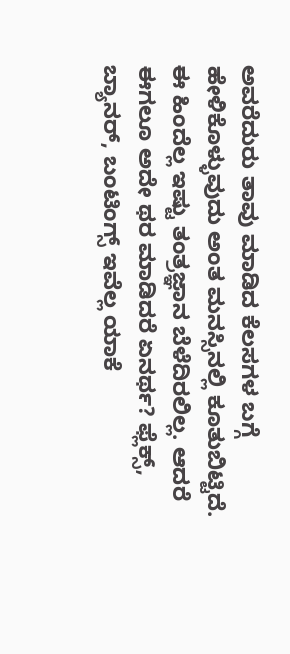ಅವರೆದುರು ತಾವು ಮಾಡಿದ ಕೆಲಸಗಳ ಬಗ್ಗೆ ಹೇಳಿಕೊಳ್ಳುವುದು ಅಂತ ಮನಸ್ಸಿನಲ್ಲಿ ಕೂತುಬಿಟ್ಟಿದೆ. ಈ ಹಿಂದೆಲ್ಲ ಇಷ್ಟು ತಂತ್ರಜ್ಞಾನ ಬೆಳೆದಿರಲಿಲ್ಲ. ಆದರೆ ಈಗಲೂ ಅದೇ ಥರ ಮಾಡಿದರೆ ಏನರ್ಥ? ಫ್ಲೆಕ್ಸ್, ಬ್ಯಾನರ್, ಬಂಟಿಂಗ್ಸ್ ಇವೆಲ್ಲ ಯಾಕೆ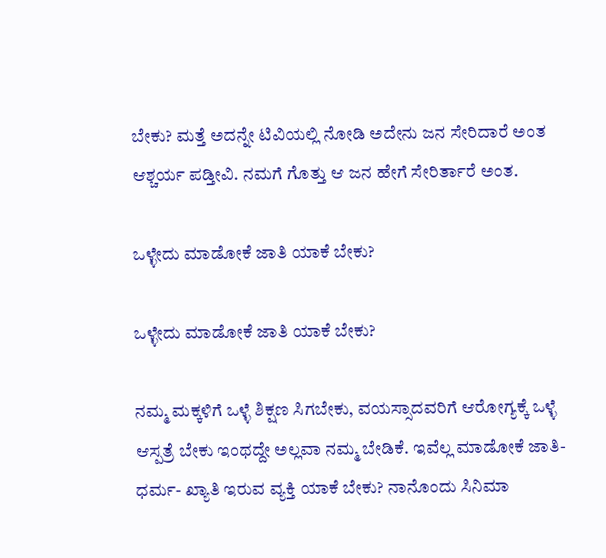ಬೇಕು? ಮತ್ತೆ ಅದನ್ನೇ ಟಿವಿಯಲ್ಲಿ ನೋಡಿ ಅದೇನು ಜನ ಸೇರಿದಾರೆ ಅಂತ ಆಶ್ಚರ್ಯ ಪಡ್ತೀವಿ. ನಮಗೆ ಗೊತ್ತು ಆ ಜನ ಹೇಗೆ ಸೇರಿರ್ತಾರೆ ಅಂತ.

ಒಳ್ಳೇದು ಮಾಡೋಕೆ ಜಾತಿ ಯಾಕೆ ಬೇಕು?

ಒಳ್ಳೇದು ಮಾಡೋಕೆ ಜಾತಿ ಯಾಕೆ ಬೇಕು?

ನಮ್ಮ ಮಕ್ಕಳಿಗೆ ಒಳ್ಳೆ ಶಿಕ್ಷಣ ಸಿಗಬೇಕು, ವಯಸ್ಸಾದವರಿಗೆ ಆರೋಗ್ಯಕ್ಕೆ ಒಳ್ಳೆ ಆಸ್ಪತ್ರೆ ಬೇಕು ಇಂಥದ್ದೇ ಅಲ್ಲವಾ ನಮ್ಮ ಬೇಡಿಕೆ. ಇವೆಲ್ಲ ಮಾಡೋಕೆ ಜಾತಿ-ಧರ್ಮ- ಖ್ಯಾತಿ ಇರುವ ವ್ಯಕ್ತಿ ಯಾಕೆ ಬೇಕು? ನಾನೊಂದು ಸಿನಿಮಾ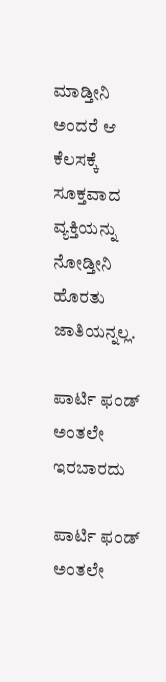ಮಾಡ್ತೀನಿ ಅಂದರೆ ಆ ಕೆಲಸಕ್ಕೆ ಸೂಕ್ತವಾದ ವ್ಯಕ್ತಿಯನ್ನು ನೋಡ್ತೀನಿ ಹೊರತು ಜಾತಿಯನ್ನಲ್ಲ.

ಪಾರ್ಟಿ ಫಂಡ್ ಅಂತಲೇ ಇರಬಾರದು

ಪಾರ್ಟಿ ಫಂಡ್ ಅಂತಲೇ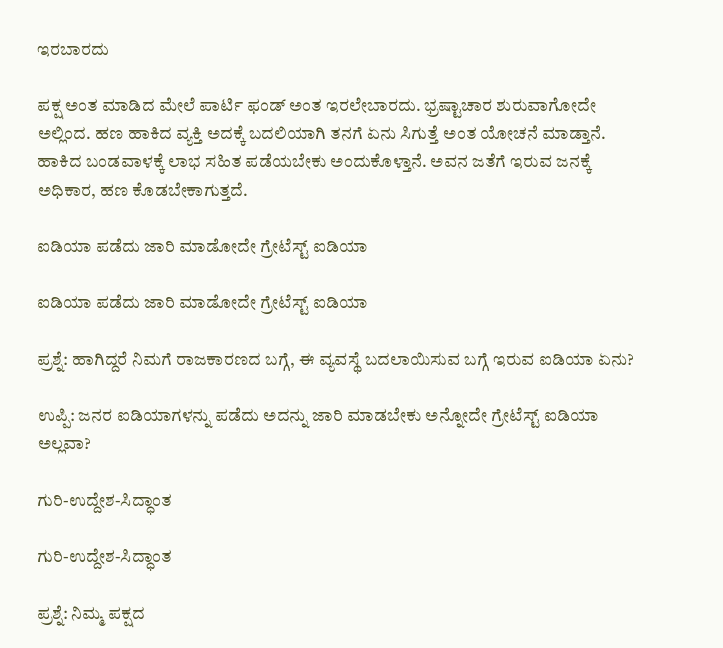ಇರಬಾರದು

ಪಕ್ಷ ಅಂತ ಮಾಡಿದ ಮೇಲೆ ಪಾರ್ಟಿ ಫಂಡ್ ಅಂತ ಇರಲೇಬಾರದು. ಭ್ರಷ್ಟಾಚಾರ ಶುರುವಾಗೋದೇ ಅಲ್ಲಿಂದ. ಹಣ ಹಾಕಿದ ವ್ಯಕ್ತಿ ಅದಕ್ಕೆ ಬದಲಿಯಾಗಿ ತನಗೆ ಏನು ಸಿಗುತ್ತೆ ಅಂತ ಯೋಚನೆ ಮಾಡ್ತಾನೆ. ಹಾಕಿದ ಬಂಡವಾಳಕ್ಕೆ ಲಾಭ ಸಹಿತ ಪಡೆಯಬೇಕು ಅಂದುಕೊಳ್ತಾನೆ. ಅವನ ಜತೆಗೆ ಇರುವ ಜನಕ್ಕೆ ಅಧಿಕಾರ, ಹಣ ಕೊಡಬೇಕಾಗುತ್ತದೆ.

ಐಡಿಯಾ ಪಡೆದು ಜಾರಿ ಮಾಡೋದೇ ಗ್ರೇಟೆಸ್ಟ್ ಐಡಿಯಾ

ಐಡಿಯಾ ಪಡೆದು ಜಾರಿ ಮಾಡೋದೇ ಗ್ರೇಟೆಸ್ಟ್ ಐಡಿಯಾ

ಪ್ರಶ್ನೆ: ಹಾಗಿದ್ದರೆ ನಿಮಗೆ ರಾಜಕಾರಣದ ಬಗ್ಗೆ, ಈ ವ್ಯವಸ್ಥೆ ಬದಲಾಯಿಸುವ ಬಗ್ಗೆ ಇರುವ ಐಡಿಯಾ ಏನು?

ಉಪ್ಪಿ: ಜನರ ಐಡಿಯಾಗಳನ್ನು ಪಡೆದು ಅದನ್ನು ಜಾರಿ ಮಾಡಬೇಕು ಅನ್ನೋದೇ ಗ್ರೇಟೆಸ್ಟ್ ಐಡಿಯಾ ಅಲ್ಲವಾ?

ಗುರಿ-ಉದ್ದೇಶ-ಸಿದ್ಧಾಂತ

ಗುರಿ-ಉದ್ದೇಶ-ಸಿದ್ಧಾಂತ

ಪ್ರಶ್ನೆ: ನಿಮ್ಮ ಪಕ್ಷದ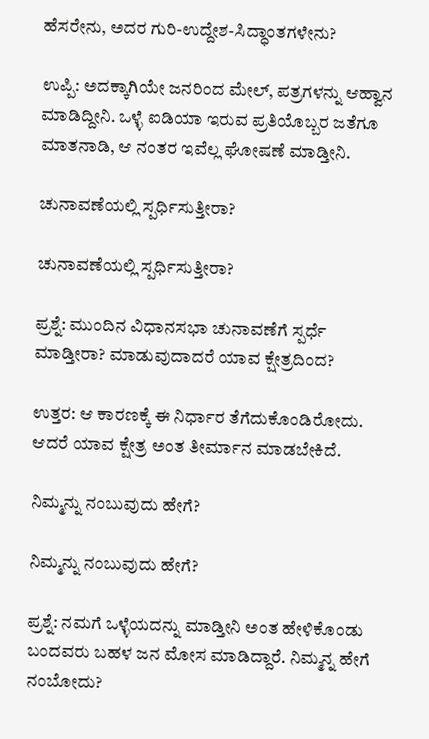ಹೆಸರೇನು, ಅದರ ಗುರಿ-ಉದ್ದೇಶ-ಸಿದ್ಧಾಂತಗಳೇನು?

ಉಪ್ಪಿ: ಅದಕ್ಕಾಗಿಯೇ ಜನರಿಂದ ಮೇಲ್, ಪತ್ರಗಳನ್ನು ಆಹ್ವಾನ ಮಾಡಿದ್ದೀನಿ. ಒಳ್ಳೆ ಐಡಿಯಾ ಇರುವ ಪ್ರತಿಯೊಬ್ಬರ ಜತೆಗೂ ಮಾತನಾಡಿ, ಆ ನಂತರ ಇವೆಲ್ಲ ಘೋಷಣೆ ಮಾಡ್ತೀನಿ.

ಚುನಾವಣೆಯಲ್ಲಿ ಸ್ಪರ್ಧಿಸುತ್ತೀರಾ?

ಚುನಾವಣೆಯಲ್ಲಿ ಸ್ಪರ್ಧಿಸುತ್ತೀರಾ?

ಪ್ರಶ್ನೆ: ಮುಂದಿನ ವಿಧಾನಸಭಾ ಚುನಾವಣೆಗೆ ಸ್ಪರ್ಧೆ ಮಾಡ್ತೀರಾ? ಮಾಡುವುದಾದರೆ ಯಾವ ಕ್ಷೇತ್ರದಿಂದ?

ಉತ್ತರ: ಆ ಕಾರಣಕ್ಕೆ ಈ ನಿರ್ಧಾರ ತೆಗೆದುಕೊಂಡಿರೋದು. ಆದರೆ ಯಾವ ಕ್ಷೇತ್ರ ಅಂತ ತೀರ್ಮಾನ ಮಾಡಬೇಕಿದೆ.

ನಿಮ್ಮನ್ನು ನಂಬುವುದು ಹೇಗೆ?

ನಿಮ್ಮನ್ನು ನಂಬುವುದು ಹೇಗೆ?

ಪ್ರಶ್ನೆ: ನಮಗೆ ಒಳ್ಳೆಯದನ್ನು ಮಾಡ್ತೀನಿ ಅಂತ ಹೇಳಿಕೊಂಡು ಬಂದವರು ಬಹಳ ಜನ ಮೋಸ ಮಾಡಿದ್ದಾರೆ. ನಿಮ್ಮನ್ನ ಹೇಗೆ ನಂಬೋದು?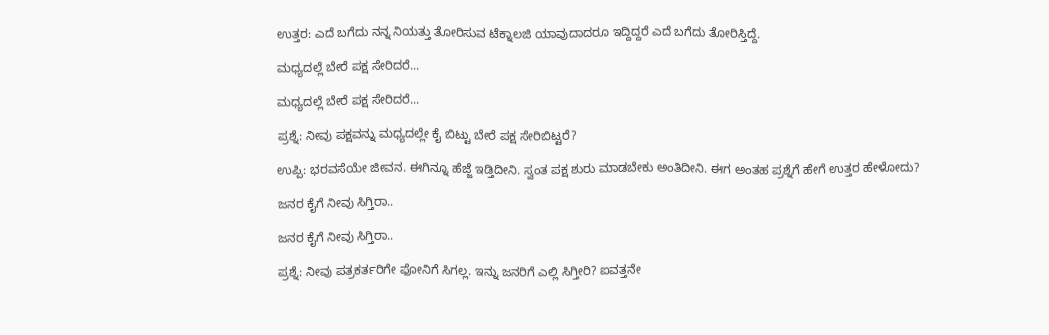ಉತ್ತರ: ಎದೆ ಬಗೆದು ನನ್ನ ನಿಯತ್ತು ತೋರಿಸುವ ಟೆಕ್ನಾಲಜಿ ಯಾವುದಾದರೂ ಇದ್ದಿದ್ದರೆ ಎದೆ ಬಗೆದು ತೋರಿಸ್ತಿದ್ದೆ.

ಮಧ್ಯದಲ್ಲೆ ಬೇರೆ ಪಕ್ಷ ಸೇರಿದರೆ...

ಮಧ್ಯದಲ್ಲೆ ಬೇರೆ ಪಕ್ಷ ಸೇರಿದರೆ...

ಪ್ರಶ್ನೆ: ನೀವು ಪಕ್ಷವನ್ನು ಮಧ್ಯದಲ್ಲೇ ಕೈ ಬಿಟ್ಟು ಬೇರೆ ಪಕ್ಷ ಸೇರಿಬಿಟ್ಟರೆ?

ಉಪ್ಪಿ: ಭರವಸೆಯೇ ಜೀವನ. ಈಗಿನ್ನೂ ಹೆಜ್ಜೆ ಇಡ್ತಿದೀನಿ. ಸ್ವಂತ ಪಕ್ಷ ಶುರು ಮಾಡಬೇಕು ಅಂತಿದೀನಿ. ಈಗ ಅಂತಹ ಪ್ರಶ್ನೆಗೆ ಹೇಗೆ ಉತ್ತರ ಹೇಳೋದು?

ಜನರ ಕೈಗೆ ನೀವು ಸಿಗ್ತಿರಾ..

ಜನರ ಕೈಗೆ ನೀವು ಸಿಗ್ತಿರಾ..

ಪ್ರಶ್ನೆ: ನೀವು ಪತ್ರಕರ್ತರಿಗೇ ಫೋನಿಗೆ ಸಿಗಲ್ಲ. ಇನ್ನು ಜನರಿಗೆ ಎಲ್ಲಿ ಸಿಗ್ತೀರಿ? ಐವತ್ತನೇ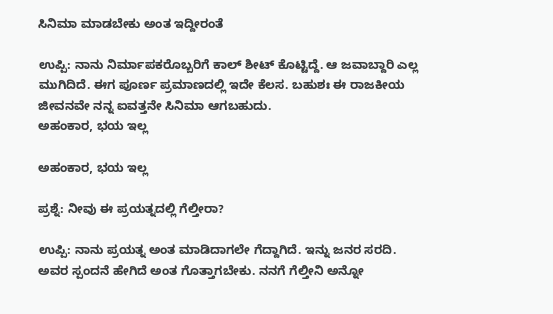ಸಿನಿಮಾ ಮಾಡಬೇಕು ಅಂತ ಇದ್ದೀರಂತೆ

ಉಪ್ಪಿ: ನಾನು ನಿರ್ಮಾಪಕರೊಬ್ಬರಿಗೆ ಕಾಲ್ ಶೀಟ್ ಕೊಟ್ಟಿದ್ದೆ. ಆ ಜವಾಬ್ದಾರಿ ಎಲ್ಲ ಮುಗಿದಿದೆ. ಈಗ ಪೂರ್ಣ ಪ್ರಮಾಣದಲ್ಲಿ ಇದೇ ಕೆಲಸ. ಬಹುಶಃ ಈ ರಾಜಕೀಯ ಜೀವನವೇ ನನ್ನ ಐವತ್ತನೇ ಸಿನಿಮಾ ಆಗಬಹುದು.
ಅಹಂಕಾರ, ಭಯ ಇಲ್ಲ

ಅಹಂಕಾರ, ಭಯ ಇಲ್ಲ

ಪ್ರಶ್ನೆ: ನೀವು ಈ ಪ್ರಯತ್ನದಲ್ಲಿ ಗೆಲ್ತೀರಾ?

ಉಪ್ಪಿ: ನಾನು ಪ್ರಯತ್ನ ಅಂತ ಮಾಡಿದಾಗಲೇ ಗೆದ್ದಾಗಿದೆ. ಇನ್ನು ಜನರ ಸರದಿ. ಅವರ ಸ್ಪಂದನೆ ಹೇಗಿದೆ ಅಂತ ಗೊತ್ತಾಗಬೇಕು. ನನಗೆ ಗೆಲ್ತೀನಿ ಅನ್ನೋ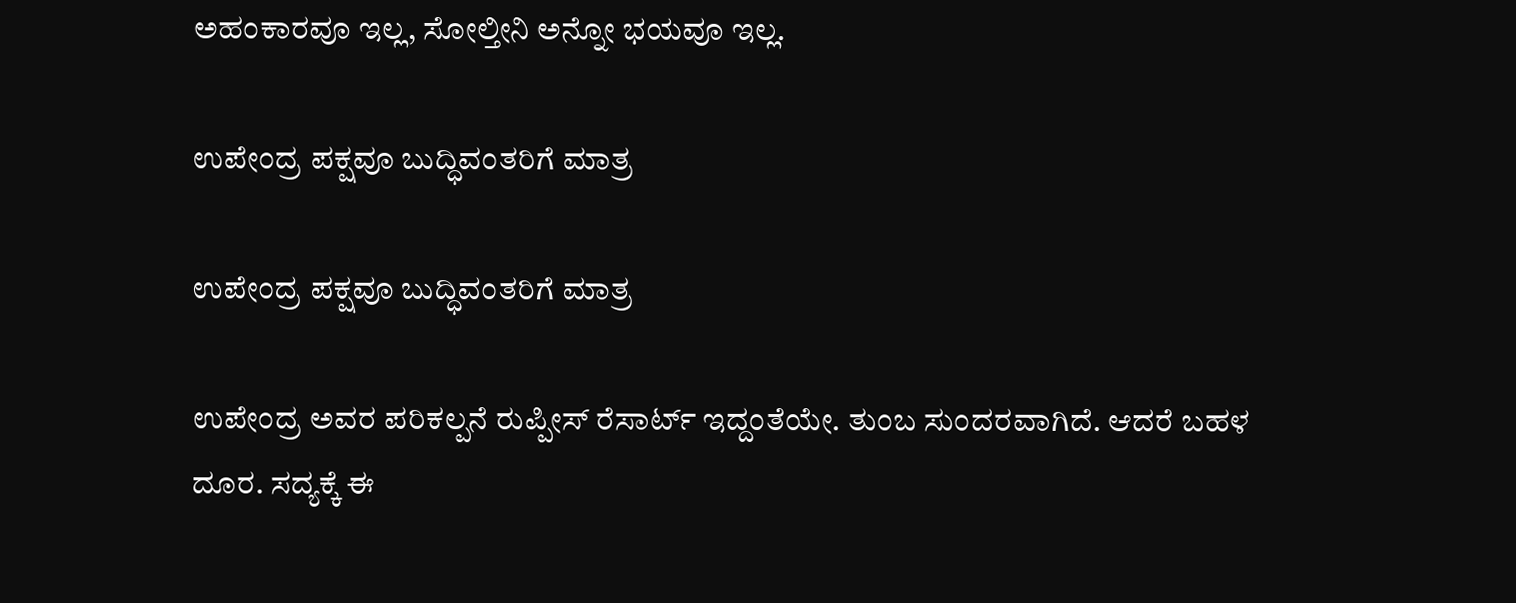ಅಹಂಕಾರವೂ ಇಲ್ಲ, ಸೋಲ್ತೀನಿ ಅನ್ನೋ ಭಯವೂ ಇಲ್ಲ.

ಉಪೇಂದ್ರ ಪಕ್ಷವೂ ಬುದ್ಧಿವಂತರಿಗೆ ಮಾತ್ರ

ಉಪೇಂದ್ರ ಪಕ್ಷವೂ ಬುದ್ಧಿವಂತರಿಗೆ ಮಾತ್ರ

ಉಪೇಂದ್ರ ಅವರ ಪರಿಕಲ್ಪನೆ ರುಪ್ಪೀಸ್ ರೆಸಾರ್ಟ್ ಇದ್ದಂತೆಯೇ. ತುಂಬ ಸುಂದರವಾಗಿದೆ. ಆದರೆ ಬಹಳ ದೂರ. ಸದ್ಯಕ್ಕೆ ಈ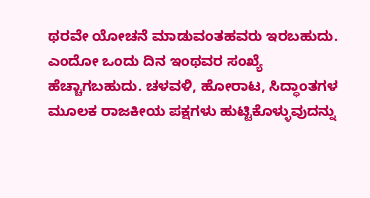ಥರವೇ ಯೋಚನೆ ಮಾಡುವಂತಹವರು ಇರಬಹುದು. ಎಂದೋ ಒಂದು ದಿನ ಇಂಥವರ ಸಂಖ್ಯೆ ಹೆಚ್ಚಾಗಬಹುದು. ಚಳವಳಿ, ಹೋರಾಟ, ಸಿದ್ಧಾಂತಗಳ ಮೂಲಕ ರಾಜಕೀಯ ಪಕ್ಷಗಳು ಹುಟ್ಟಿಕೊಳ್ಳುವುದನ್ನು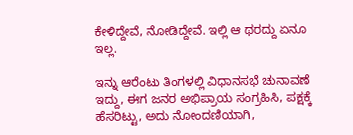ಕೇಳಿದ್ದೇವೆ, ನೋಡಿದ್ದೇವೆ. ಇಲ್ಲಿ ಆ ಥರದ್ದು ಏನೂ ಇಲ್ಲ.

ಇನ್ನು ಆರೆಂಟು ತಿಂಗಳಲ್ಲಿ ವಿಧಾನಸಭೆ ಚುನಾವಣೆ ಇದ್ದು, ಈಗ ಜನರ ಅಭಿಪ್ರಾಯ ಸಂಗ್ರಹಿಸಿ, ಪಕ್ಷಕ್ಕೆ ಹೆಸರಿಟ್ಟು, ಅದು ನೋಂದಣಿಯಾಗಿ,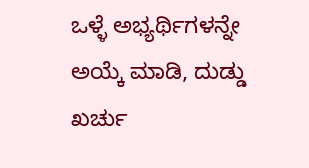ಒಳ್ಳೆ ಅಭ್ಯರ್ಥಿಗಳನ್ನೇ ಅಯ್ಕೆ ಮಾಡಿ, ದುಡ್ಡು ಖರ್ಚು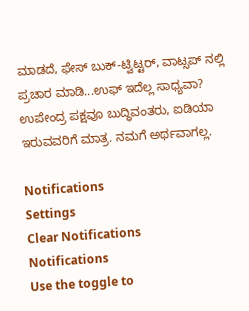ಮಾಡದೆ, ಫೇಸ್ ಬುಕ್-ಟ್ವಿಟ್ಟರ್, ವಾಟ್ಸಪ್ ನಲ್ಲಿ ಪ್ರಚಾರ ಮಾಡಿ...ಉಫ್ ಇದೆಲ್ಲ ಸಾಧ್ಯವಾ? ಉಪೇಂದ್ರ ಪಕ್ಷವೂ ಬುದ್ಧಿವಂತರು, ಐಡಿಯಾ ಇರುವವರಿಗೆ ಮಾತ್ರ. ನಮಗೆ ಅರ್ಥವಾಗಲ್ಲ.

Notifications
Settings
Clear Notifications
Notifications
Use the toggle to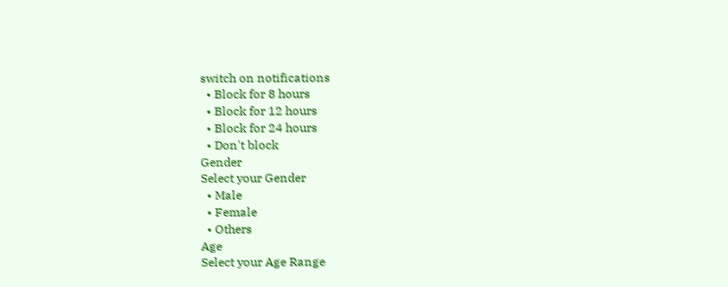switch on notifications
  • Block for 8 hours
  • Block for 12 hours
  • Block for 24 hours
  • Don't block
Gender
Select your Gender
  • Male
  • Female
  • Others
Age
Select your Age Range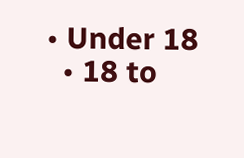• Under 18
  • 18 to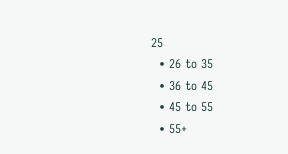25
  • 26 to 35
  • 36 to 45
  • 45 to 55
  • 55+